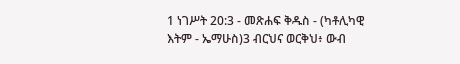1 ነገሥት 20:3 - መጽሐፍ ቅዱስ - (ካቶሊካዊ እትም - ኤማሁስ)3 ብርህና ወርቅህ፥ ውብ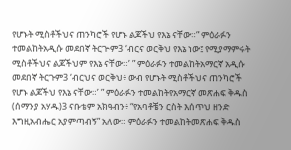የሆኑት ሚስቶችህና ጠንካሮች የሆኑ ልጆችህ የእኔ ናቸው።” ምዕራፉን ተመልከትአዲሱ መደበኛ ትርጒም3 ‘ብርና ወርቅህ የእኔ ነው፤ የሚያማምሩት ሚስቶችህና ልጆችህም የእኔ ናቸው።’ ” ምዕራፉን ተመልከትአማርኛ አዲሱ መደበኛ ትርጉም3 ‘ብርህና ወርቅህ፥ ውብ የሆኑት ሚስቶችህና ጠንካሮች የሆኑ ልጆችህ የእኔ ናቸው።’ ” ምዕራፉን ተመልከትየአማርኛ መጽሐፍ ቅዱስ (ሰማንያ አሃዱ)3 ናቡቴም አክዓብን፥ “የአባቶቼን ርስት እሰጥህ ዘንድ እግዚአብሔር አያምጣብኝ” አለው። ምዕራፉን ተመልከትመጽሐፍ ቅዱስ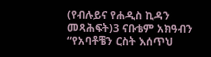(የብሉይና የሐዲስ ኪዳን መጻሕፍት)3 ናቡቴም አክዓብን “የአባቶቼን ርስት እሰጥህ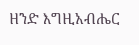ዘንድ እግዚአብሔር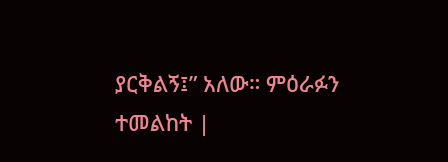ያርቅልኝ፤” አለው። ምዕራፉን ተመልከት |